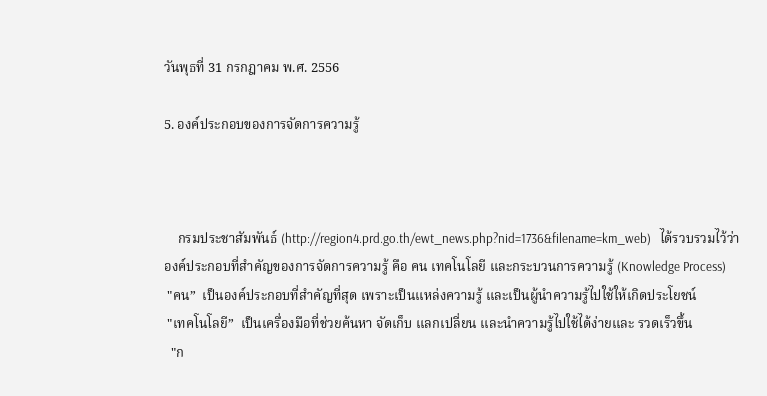วันพุธที่ 31 กรกฎาคม พ.ศ. 2556

5. องค์ประกอบของการจัดการความรู้



    กรมประชาสัมพันธ์ (http://region4.prd.go.th/ewt_news.php?nid=1736&filename=km_web)   ได้รวบรวมไว้ว่า
องค์ประกอบที่สำคัญของการจัดการความรู้ คือ คน เทคโนโลยี และกระบวนการความรู้ (Knowledge Process)
 "คน”  เป็นองค์ประกอบที่สำคัญที่สุด เพราะเป็นแหล่งความรู้ และเป็นผู้นำความรู้ไปใช้ให้เกิดประโยชน์
 "เทคโนโลยี”  เป็นเครื่องมือที่ช่วยค้นหา จัดเก็บ แลกเปลี่ยน และนำความรู้ไปใช้ได้ง่ายและ รวดเร็วขึ้น
  "ก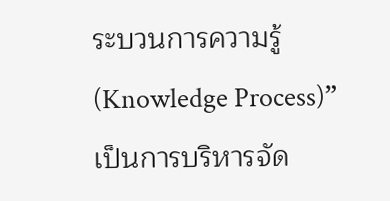ระบวนการความรู้ (Knowledge Process)”  เป็นการบริหารจัด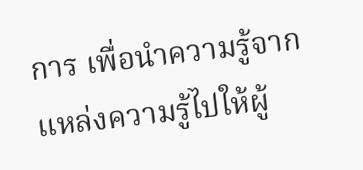การ เพื่อนำความรู้จากแหล่งความรู้ไปให้ผู้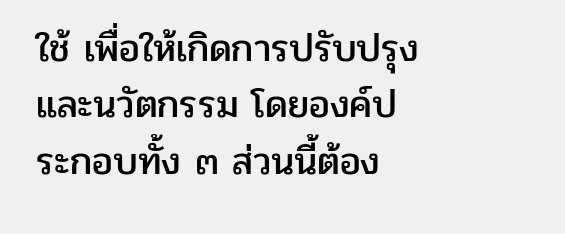ใช้ เพื่อให้เกิดการปรับปรุง และนวัตกรรม โดยองค์ประกอบทั้ง ๓ ส่วนนี้ต้อง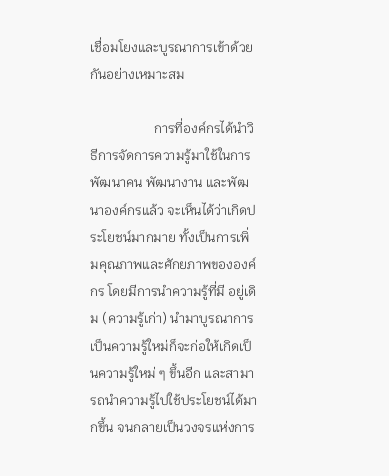เชื่อมโยงและบูรณาการเข้าด้วยกันอย่างเหมาะสม

                   การที่องค์กรได้นำวิธีการจัดการความรู้มาใช้ในการพัฒนาคน พัฒนางาน และพัฒนาองค์กรแล้ว จะเห็นได้ว่าเกิดประโยชน์มากมาย ทั้งเป็นการเพิ่มคุณภาพและศักยภาพขององค์กร โดยมีการนำความรู้ที่มี อยู่เดิม (ความรู้เก่า) นำมาบูรณาการเป็นความรู้ใหม่ก็จะก่อให้เกิดเป็นความรู้ใหม่ ๆ ขึ้นอีก และสามารถนำความรู้ไปใช้ประโยชน์ได้มากขึ้น จนกลายเป็นวงจรแห่งการ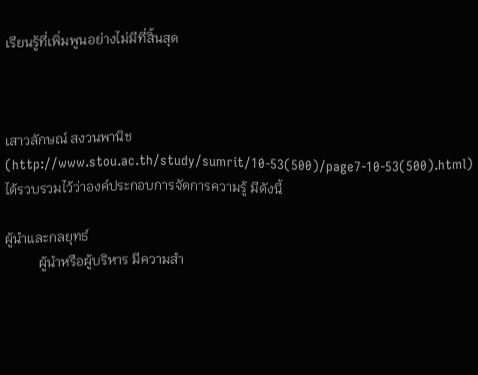เรียนรู้ที่เพิ่มพูนอย่างไม่มีที่สิ้นสุด



เสาวลักษณ์ สงวนพานิช (http://www.stou.ac.th/study/sumrit/10-53(500)/page7-10-53(500).html)  ได้รวบรวมไว้ว่าองค์ประกอบการจัดการความรู้ มีดังนี้

ผู้นำและกลยุทธ์
          ผู้นำหรือผู้บริหาร มีความสำ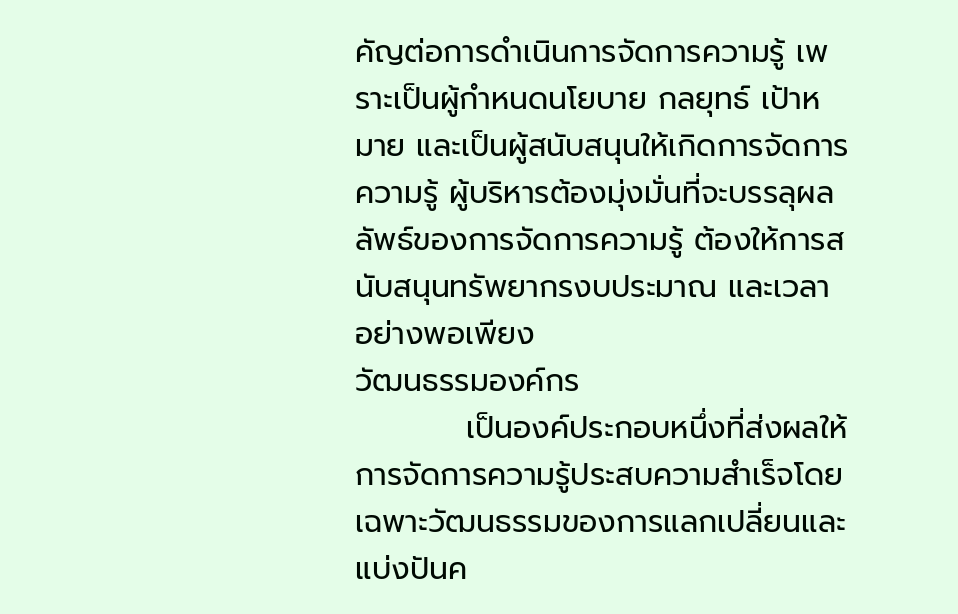คัญต่อการดำเนินการจัดการความรู้ เพราะเป็นผู้กำหนดนโยบาย กลยุทธ์ เป้าหมาย และเป็นผู้สนับสนุนให้เกิดการจัดการความรู้ ผู้บริหารต้องมุ่งมั่นที่จะบรรลุผลลัพธ์ของการจัดการความรู้ ต้องให้การสนับสนุนทรัพยากรงบประมาณ และเวลา อย่างพอเพียง
วัฒนธรรมองค์กร
          เป็นองค์ประกอบหนึ่งที่ส่งผลให้การจัดการความรู้ประสบความสำเร็จโดยเฉพาะวัฒนธรรมของการแลกเปลี่ยนและแบ่งปันค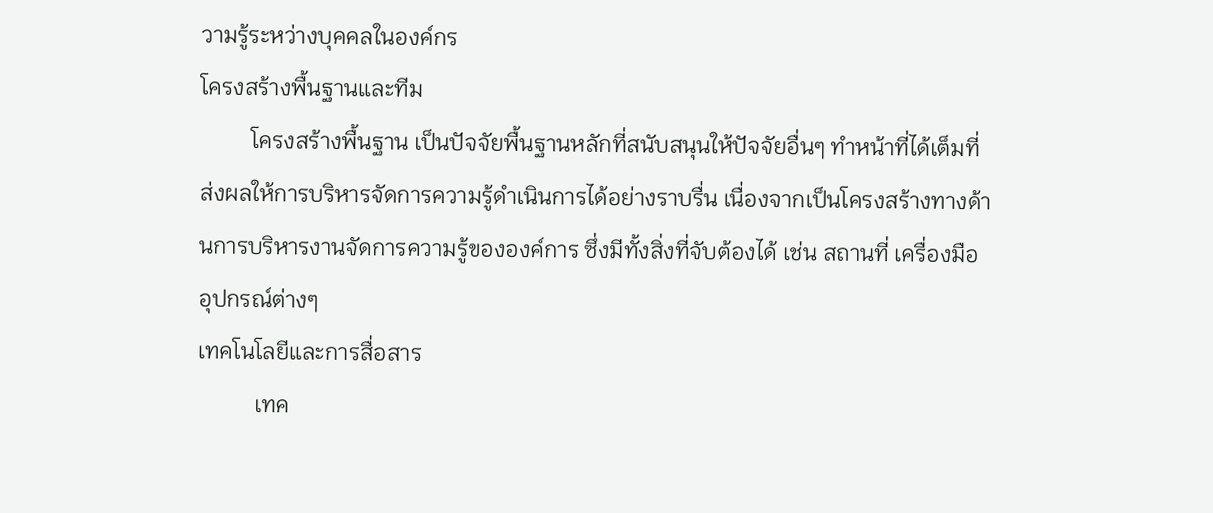วามรู้ระหว่างบุคคลในองค์กร
โครงสร้างพื้นฐานและทีม
         โครงสร้างพื้นฐาน เป็นปัจจัยพื้นฐานหลักที่สนับสนุนให้ปัจจัยอื่นๆ ทำหน้าที่ได้เต็มที่ ส่งผลให้การบริหารจัดการความรู้ดำเนินการได้อย่างราบรื่น เนื่องจากเป็นโครงสร้างทางด้านการบริหารงานจัดการความรู้ขององค์การ ซึ่งมีทั้งสิ่งที่จับต้องได้ เช่น สถานที่ เครื่องมือ อุปกรณ์ต่างๆ
เทคโนโลยีและการสื่อสาร
          เทค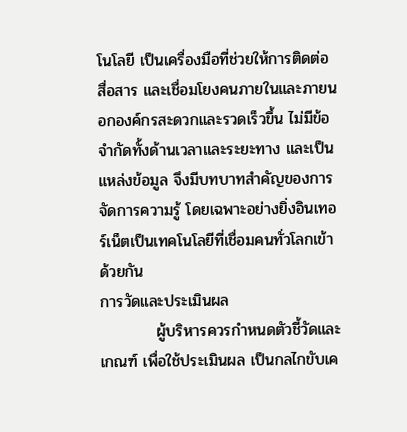โนโลยี เป็นเครื่องมือที่ช่วยให้การติดต่อ สื่อสาร และเชื่อมโยงคนภายในและภายนอกองค์กรสะดวกและรวดเร็วขึ้น ไม่มีข้อจำกัดทั้งด้านเวลาและระยะทาง และเป็นแหล่งข้อมูล จึงมีบทบาทสำคัญของการจัดการความรู้ โดยเฉพาะอย่างยิ่งอินเทอร์เน็ตเป็นเทคโนโลยีที่เชื่อมคนทั่วโลกเข้าด้วยกัน
การวัดและประเมินผล
          ผู้บริหารควรกำหนดตัวชี้วัดและเกณฑ์ เพื่อใช้ประเมินผล เป็นกลไกขับเค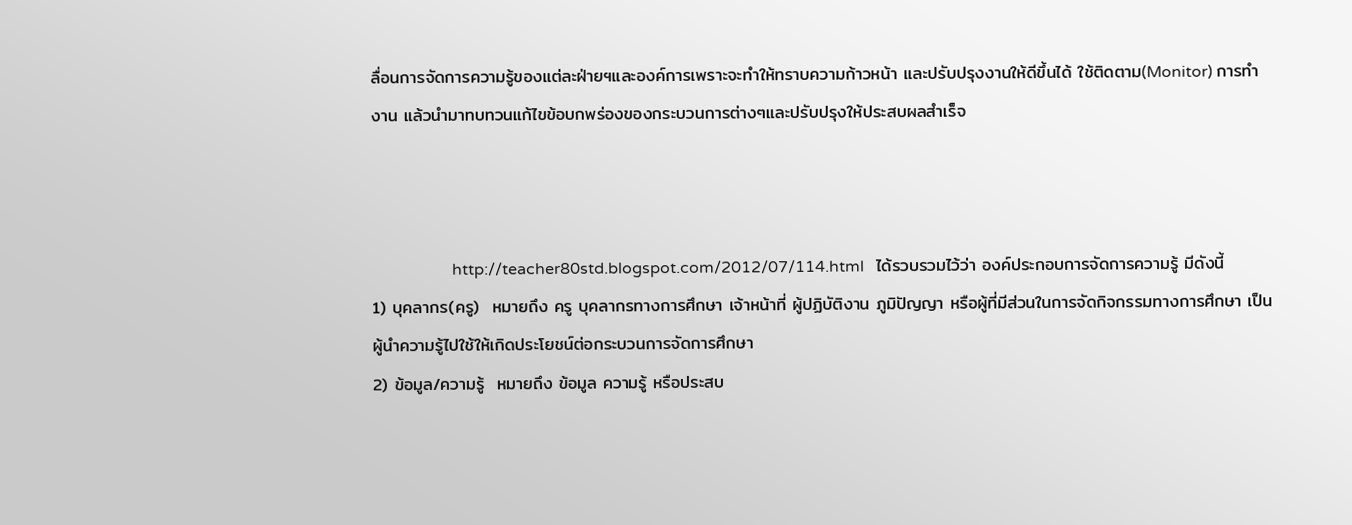ลื่อนการจัดการความรู้ของแต่ละฝ่ายฯและองค์การเพราะจะทำให้ทราบความก้าวหน้า และปรับปรุงงานให้ดีขึ้นได้ ใช้ติดตาม(Monitor) การทำงาน แล้วนำมาทบทวนแก้ไขข้อบกพร่องของกระบวนการต่างๆและปรับปรุงให้ประสบผลสำเร็จ



                    http://teacher80std.blogspot.com/2012/07/114.html   ได้รวบรวมไว้ว่า องค์ประกอบการจัดการความรู้ มีดังนี้
1) บุคลากร(ครู)  หมายถึง ครู บุคลากรทางการศึกษา เจ้าหน้าที่ ผู้ปฏิบัติงาน ภูมิปัญญา หรือผู้ที่มีส่วนในการจัดกิจกรรมทางการศึกษา เป็นผู้นำความรู้ไปใช้ให้เกิดประโยชน์ต่อกระบวนการจัดการศึกษา
2) ข้อมูล/ความรู้  หมายถึง ข้อมูล ความรู้ หรือประสบ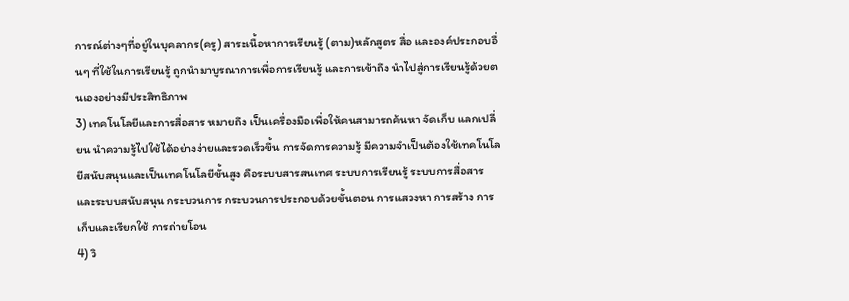การณ์ต่างๆที่อยู่ในบุคลากร(ครู) สาระเนื้อหาการเรียนรู้ (ตาม)หลักสูตร สื่อ และองค์ประกอบอื่นๆ ที่ใช้ในการเรียนรู้ ถูกนำมาบูรณาการเพื่อการเรียนรู้ และการเข้าถึง นำไปสู่การเรียนรู้ด้วยตนเองอย่างมีประสิทธิภาพ
3) เทคโนโลยีและการสื่อสาร หมายถึง เป็นเครื่องมือเพื่อให้คนสามารถค้นหา จัดเก็บ แลกเปลี่ยน นำความรู้ไปใช้ได้อย่างง่ายและรวดเร็วขึ้น การจัดการความรู้ มีความจำเป็นต้องใช้เทคโนโลยีสนับสนุนและเป็นเทคโนโลยีขั้นสูง คือระบบสารสนเทศ ระบบการเรียนรู้ ระบบการสื่อสาร และระบบสนับสนุน กระบวนการ กระบวนการประกอบด้วยขั้นตอน การแสวงหา การสร้าง การเก็บและเรียกใช้ การถ่ายโอน
4) วิ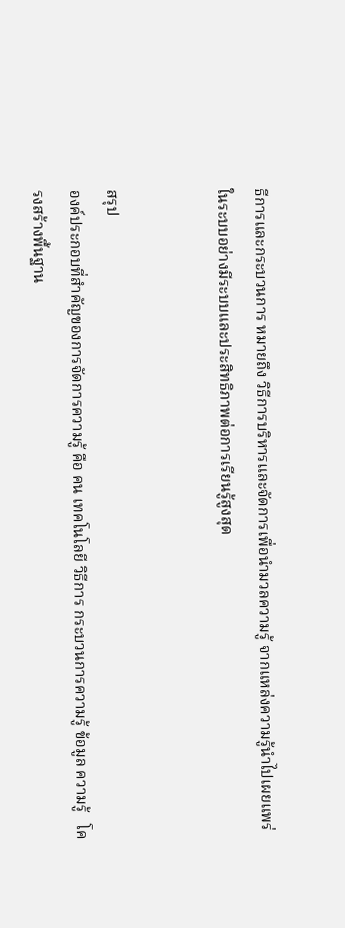ธีการและกระบวนการ หมายถึง วิธีการบริหารและจัดการเพื่อนำมวลความรู้ จากแหล่งความรู้นำไปเผยแพร่ในระบบอย่างมีระบบและประสิทธิภาพต่อการเรียนรู้สูงสุด


สรุป
องค์ประกอบที่สำคัญของการจัดการความรู้ คือ คน เทคโนโลยี วิธีการ กระบวนการความรู้ ข้อมูล ความรู้   โครงสร้างพื้นฐาน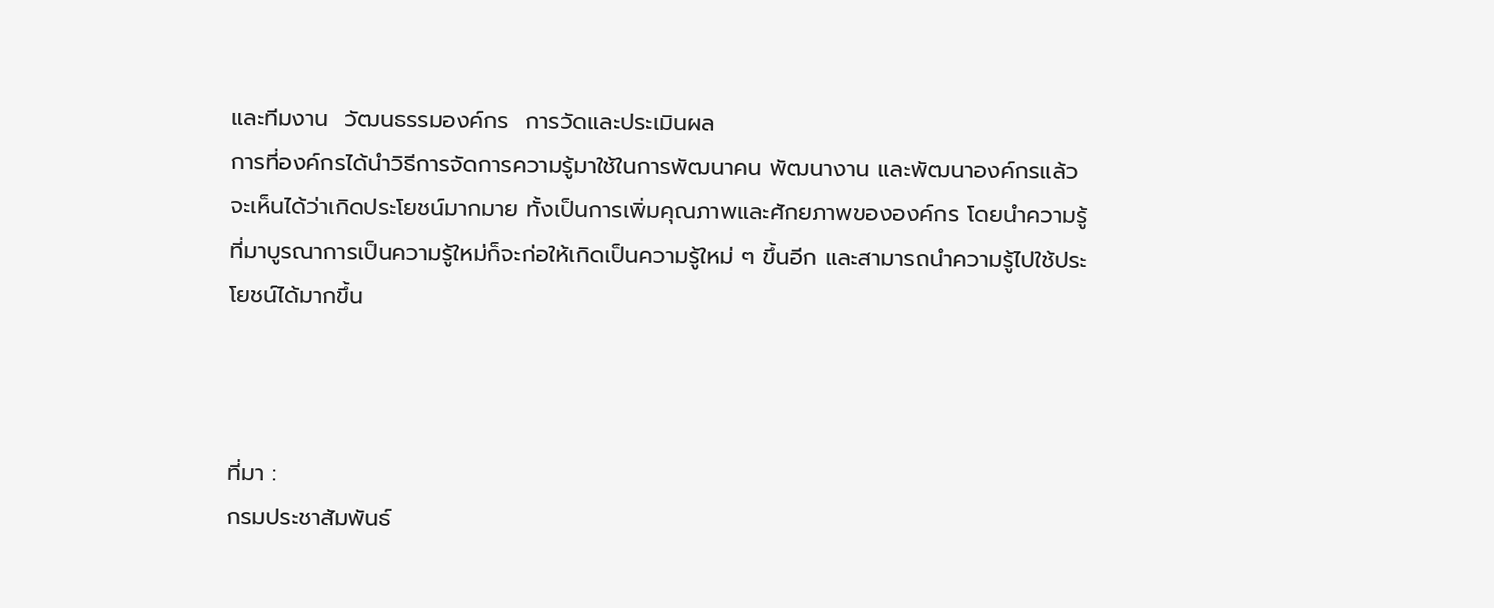และทีมงาน  วัฒนธรรมองค์กร  การวัดและประเมินผล
การที่องค์กรได้นำวิธีการจัดการความรู้มาใช้ในการพัฒนาคน พัฒนางาน และพัฒนาองค์กรแล้ว จะเห็นได้ว่าเกิดประโยชน์มากมาย ทั้งเป็นการเพิ่มคุณภาพและศักยภาพขององค์กร โดยนำความรู้ที่มาบูรณาการเป็นความรู้ใหม่ก็จะก่อให้เกิดเป็นความรู้ใหม่ ๆ ขึ้นอีก และสามารถนำความรู้ไปใช้ประโยชน์ได้มากขึ้น



ที่มา :
กรมประชาสัมพันธ์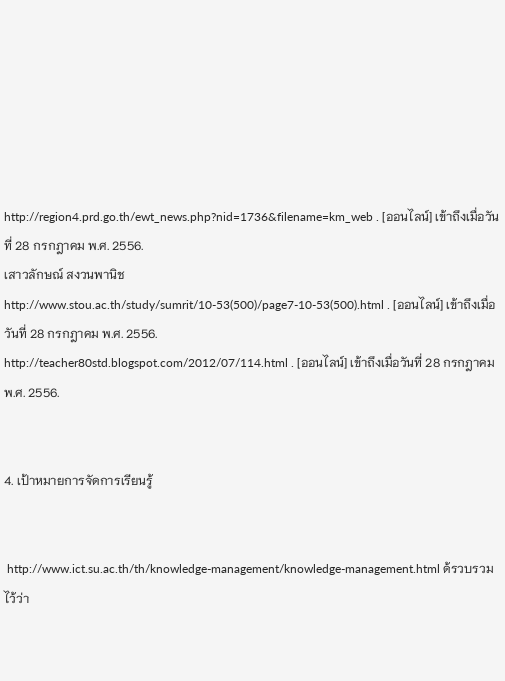http://region4.prd.go.th/ewt_news.php?nid=1736&filename=km_web . [ออนไลน์] เข้าถึงเมื่อวันที่ 28 กรกฎาคม พ.ศ. 2556.
เสาวลักษณ์ สงวนพานิช http://www.stou.ac.th/study/sumrit/10-53(500)/page7-10-53(500).html . [ออนไลน์] เข้าถึงเมื่อวันที่ 28 กรกฎาคม พ.ศ. 2556.
http://teacher80std.blogspot.com/2012/07/114.html . [ออนไลน์] เข้าถึงเมื่อวันที่ 28 กรกฎาคม พ.ศ. 2556.


4. เป้าหมายการจัดการเรียนรู้


 http://www.ict.su.ac.th/th/knowledge-management/knowledge-management.html ด้รวบรวมไว้ว่า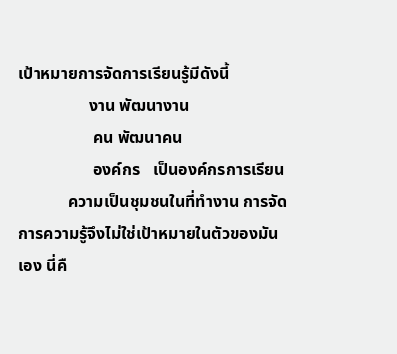เป้าหมายการจัดการเรียนรู้มีดังนี้
                 งาน พัฒนางาน
                  คน พัฒนาคน
                  องค์กร   เป็นองค์กรการเรียน
            ความเป็นชุมชนในที่ทำงาน การจัดการความรู้จึงไม่ใช่เป้าหมายในตัวของมันเอง นี่คื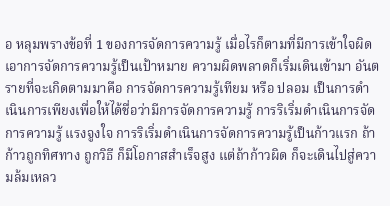อ หลุมพรางข้อที่ 1 ของการจัดการความรู้ เมื่อไรก็ตามที่มีการเข้าใจผิด เอาการจัดการความรู้เป็นเป้าหมาย ความผิดพลาดก็เริ่มเดินเข้ามา อันตรายที่จะเกิดตามมาคือ การจัดการความรู้เทียม หรือ ปลอม เป็นการดำเนินการเพียงเพื่อให้ได้ชื่อว่ามีการจัดการความรู้ การริเริ่มดำเนินการจัดการความรู้ แรงจูงใจ การริเริ่มดำเนินการจัดการความรู้เป็นก้าวแรก ถ้าก้าวถูกทิศทาง ถูกวิธี ก็มีโอกาสสำเร็จสูง แต่ถ้าก้าวผิด ก็จะเดินไปสู่ความล้มเหลว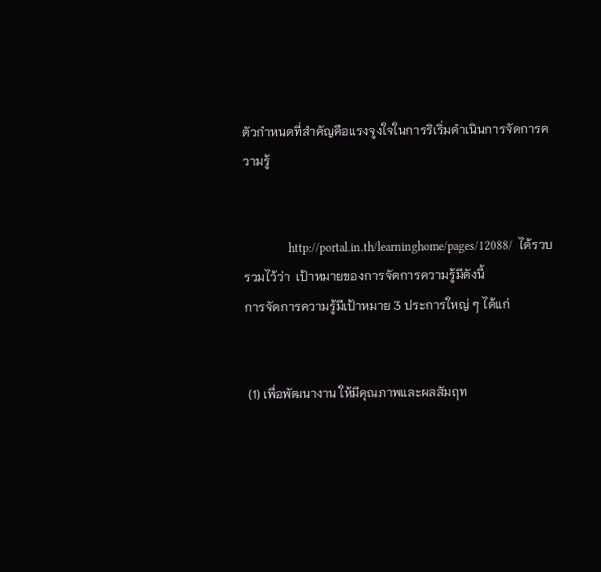ตัวกำหนดที่สำคัญคือแรงจูงใจในการริเริ่มดำเนินการจัดการความรู้


               http://portal.in.th/learninghome/pages/12088/  ได้รวบรวมไว้ว่า  เป้าหมายของการจัดการความรู้มีดังนี้
การจัดการความรู้มีเป้าหมาย 3 ประการใหญ่ ๆ ได้แก่


 (1) เพื่อพัฒนางาน ให้มีคุณภาพและผลสัมฤท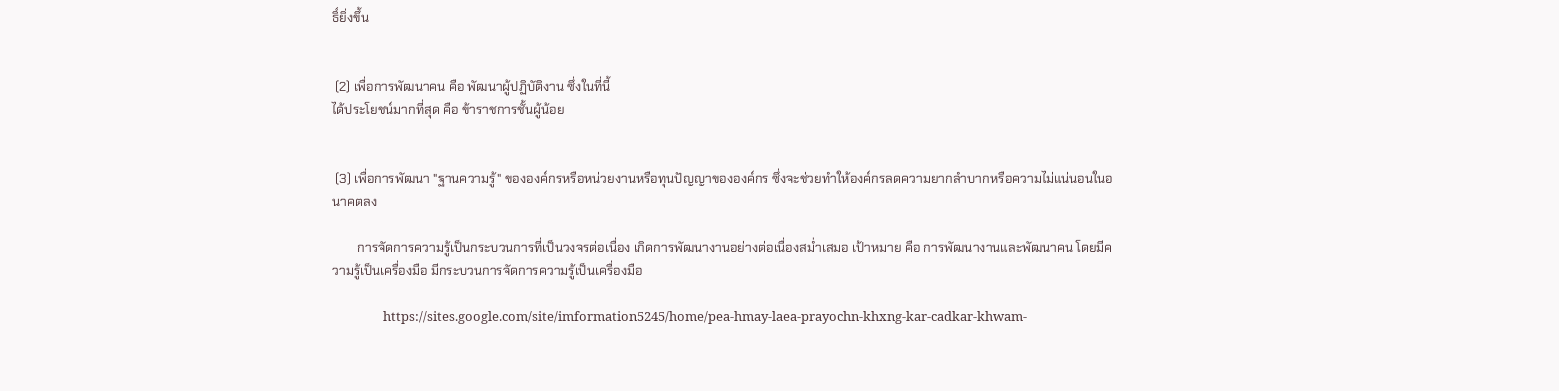ธิ์ยิ่งขึ้น


 (2) เพื่อการพัฒนาคน คือ พัฒนาผู้ปฏิบัติงาน ซึ่งในที่นี้
ได้ประโยชน์มากที่สุด คือ ข้าราชการชั้นผู้น้อย


 (3) เพื่อการพัฒนา "ฐานความรู้" ขององค์กรหรือหน่วยงานหรือทุนปัญญาขององค์กร ซึ่งจะช่วยทำให้องค์กรลดความยากลำบากหรือความไม่แน่นอนในอนาคตลง

        การจัดการความรู้เป็นกระบวนการที่เป็นวงจรต่อเนื่อง เกิดการพัฒนางานอย่างต่อเนื่องสม่ำเสมอ เป้าหมาย คือ การพัฒนางานและพัฒนาคน โดยมีความรู้เป็นเครื่องมือ มีกระบวนการจัดการความรู้เป็นเครื่องมือ

                 https://sites.google.com/site/imformation5245/home/pea-hmay-laea-prayochn-khxng-kar-cadkar-khwam-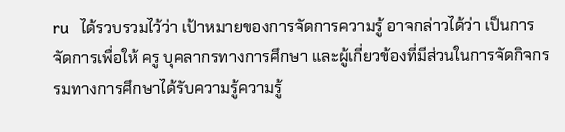ru   ได้รวบรวมไว้ว่า เป้าหมายของการจัดการความรู้ อาจกล่าวได้ว่า เป็นการจัดการเพื่อให้ ครู บุคลากรทางการศึกษา และผู้เกี่ยวข้องที่มีส่วนในการจัดกิจกรรมทางการศึกษาได้รับความรู้ความรู้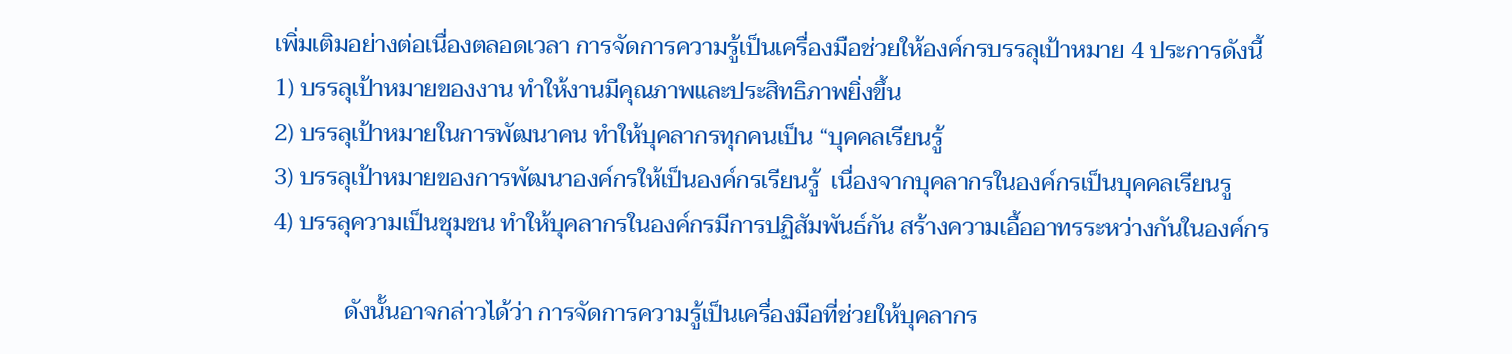เพิ่มเติมอย่างต่อเนื่องตลอดเวลา การจัดการความรู้เป็นเครื่องมือช่วยให้องค์กรบรรลุเป้าหมาย 4 ประการดังนี้
1) บรรลุเป้าหมายของงาน ทำให้งานมีคุณภาพและประสิทธิภาพยิ่งขึ้น
2) บรรลุเป้าหมายในการพัฒนาคน ทำให้บุคลากรทุกคนเป็น “บุคคลเรียนรู้
3) บรรลุเป้าหมายของการพัฒนาองค์กรให้เป็นองค์กรเรียนรู้  เนื่องจากบุคลากรในองค์กรเป็นบุคคลเรียนรู
4) บรรลุความเป็นชุมชน ทำให้บุคลากรในองค์กรมีการปฏิสัมพันธ์กัน สร้างความเอื้ออาทรระหว่างกันในองค์กร

            ดังนั้นอาจกล่าวได้ว่า การจัดการความรู้เป็นเครื่องมือที่ช่วยให้บุคลากร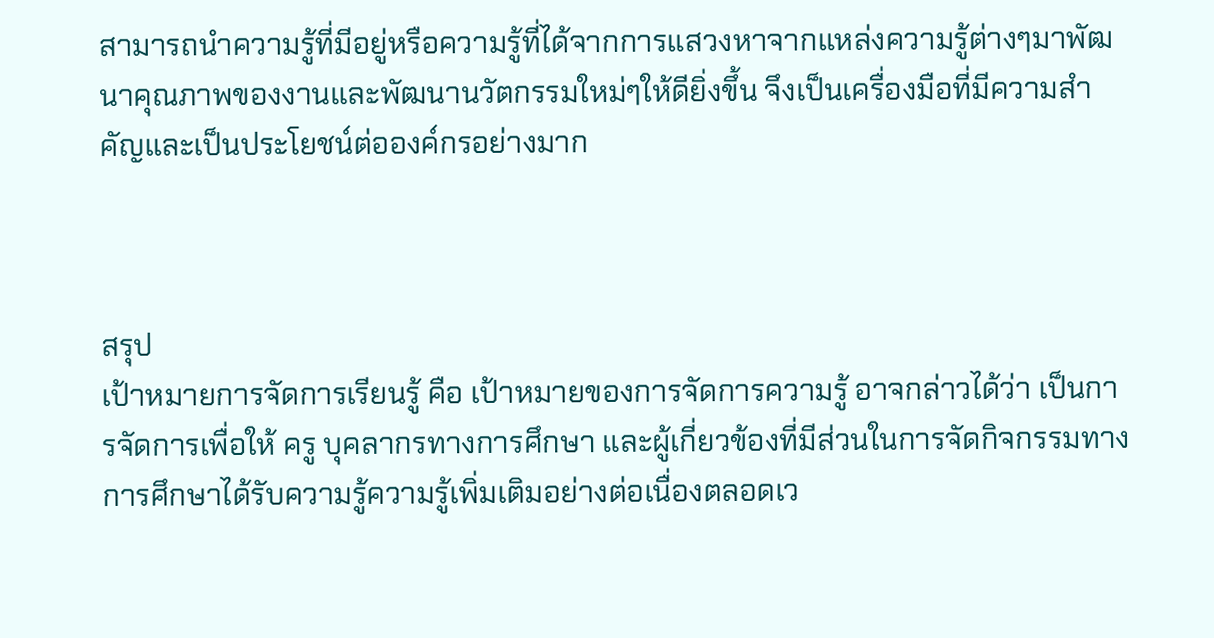สามารถนำความรู้ที่มีอยู่หรือความรู้ที่ได้จากการแสวงหาจากแหล่งความรู้ต่างๆมาพัฒนาคุณภาพของงานและพัฒนานวัตกรรมใหม่ๆให้ดียิ่งขึ้น จึงเป็นเครื่องมือที่มีความสำคัญและเป็นประโยชน์ต่อองค์กรอย่างมาก



สรุป
เป้าหมายการจัดการเรียนรู้ คือ เป้าหมายของการจัดการความรู้ อาจกล่าวได้ว่า เป็นการจัดการเพื่อให้ ครู บุคลากรทางการศึกษา และผู้เกี่ยวข้องที่มีส่วนในการจัดกิจกรรมทางการศึกษาได้รับความรู้ความรู้เพิ่มเติมอย่างต่อเนื่องตลอดเว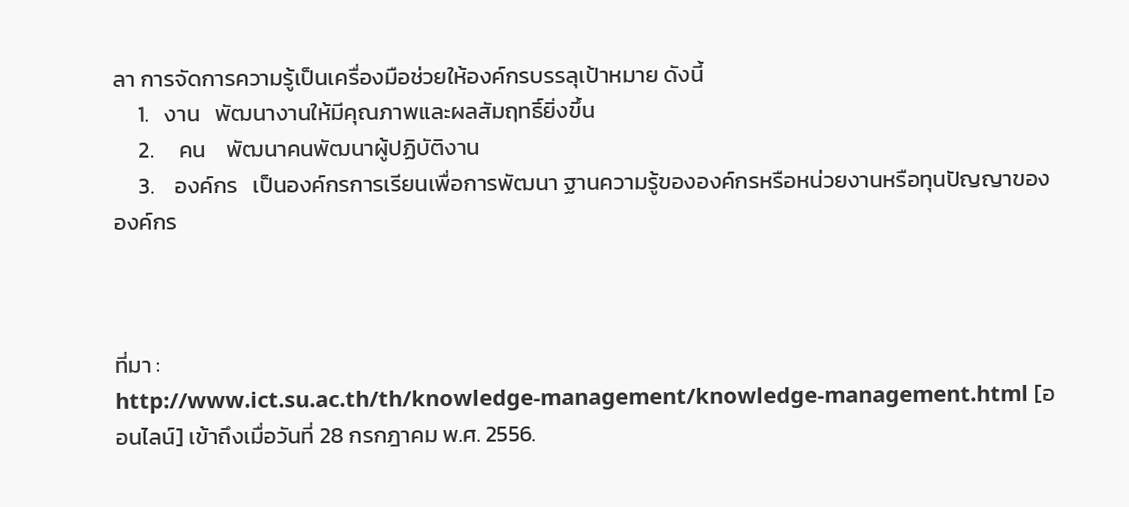ลา การจัดการความรู้เป็นเครื่องมือช่วยให้องค์กรบรรลุเป้าหมาย ดังนี้
     1.   งาน   พัฒนางานให้มีคุณภาพและผลสัมฤทธิ์ยิ่งขึ้น
     2.     คน    พัฒนาคนพัฒนาผู้ปฏิบัติงาน
     3.    องค์กร   เป็นองค์กรการเรียนเพื่อการพัฒนา ฐานความรู้ขององค์กรหรือหน่วยงานหรือทุนปัญญาขององค์กร



ที่มา :
http://www.ict.su.ac.th/th/knowledge-management/knowledge-management.html [ออนไลน์] เข้าถึงเมื่อวันที่ 28 กรกฎาคม พ.ศ. 2556.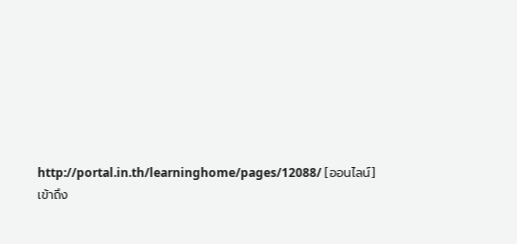http://portal.in.th/learninghome/pages/12088/ [ออนไลน์] เข้าถึง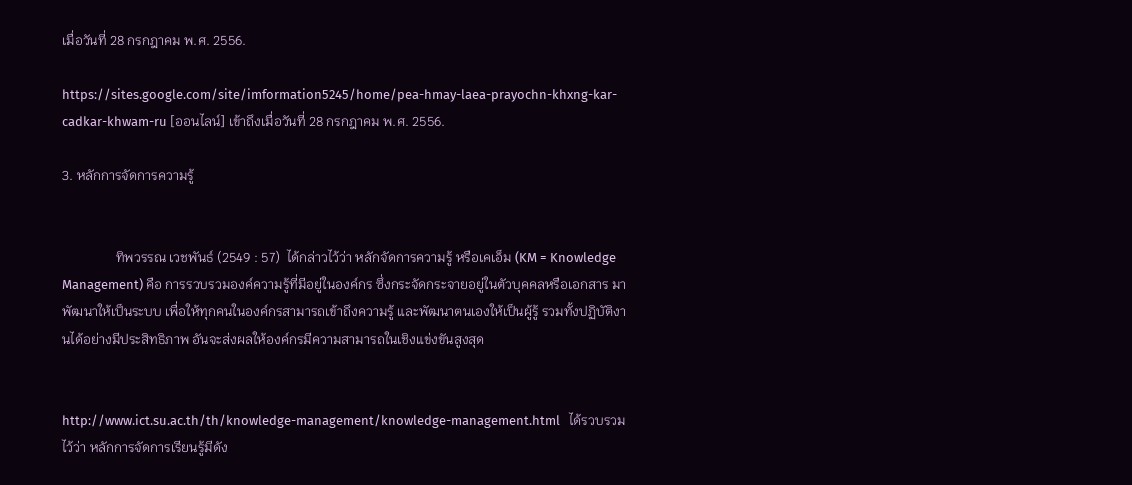เมื่อวันที่ 28 กรกฎาคม พ.ศ. 2556.

https://sites.google.com/site/imformation5245/home/pea-hmay-laea-prayochn-khxng-kar-cadkar-khwam-ru [ออนไลน์] เข้าถึงเมื่อวันที่ 28 กรกฎาคม พ.ศ. 2556.

3. หลักการจัดการความรู้


                ทิพวรรณ เวชพันธ์ (2549 : 57)  ได้กล่าวไว้ว่า หลักจัดการความรู้ หรือเคเอ็ม (KM = Knowledge Management) คือ การรวบรวมองค์ความรู้ที่มีอยู่ในองค์กร ซึ่งกระจัดกระจายอยู่ในตัวบุคคลหรือเอกสาร มาพัฒนาให้เป็นระบบ เพื่อให้ทุกคนในองค์กรสามารถเข้าถึงความรู้ และพัฒนาตนเองให้เป็นผู้รู้ รวมทั้งปฏิบัติงานได้อย่างมีประสิทธิภาพ อันจะส่งผลให้องค์กรมีความสามารถในเชิงแข่งขันสูงสุด


http://www.ict.su.ac.th/th/knowledge-management/knowledge-management.html   ได้รวบรวมไว้ว่า หลักการจัดการเรียนรู้มีดัง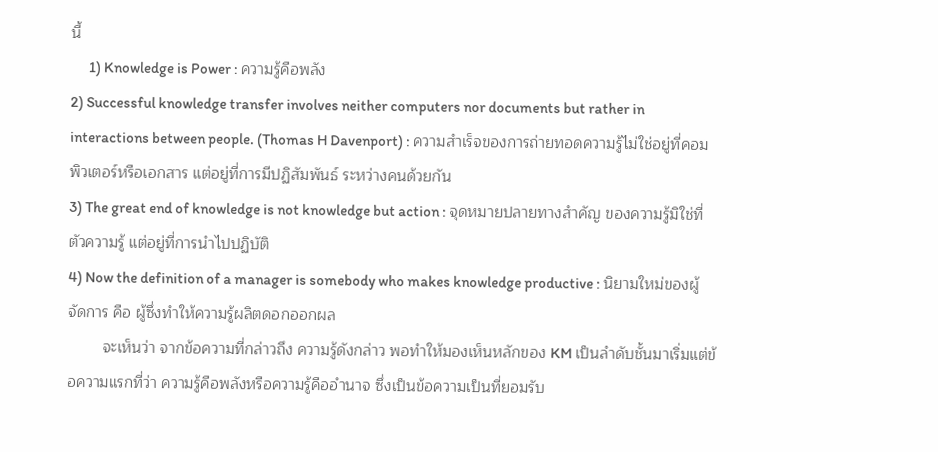นี้
      1) Knowledge is Power : ความรู้คือพลัง
2) Successful knowledge transfer involves neither computers nor documents but rather in interactions between people. (Thomas H Davenport) : ความสำเร็จของการถ่ายทอดความรู้ไม่ใช่อยู่ที่คอมพิวเตอร์หรือเอกสาร แต่อยู่ที่การมีปฏิสัมพันธ์ ระหว่างคนด้วยกัน
3) The great end of knowledge is not knowledge but action : จุดหมายปลายทางสำคัญ ของความรู้มิใช่ที่ตัวความรู้ แต่อยู่ที่การนำไปปฏิบัติ
4) Now the definition of a manager is somebody who makes knowledge productive : นิยามใหม่ของผู้จัดการ คือ ผู้ซึ่งทำให้ความรู้ผลิตดอกออกผล
        จะเห็นว่า จากข้อความที่กล่าวถึง ความรู้ดังกล่าว พอทำให้มองเห็นหลักของ KM เป็นลำดับชั้นมาเริ่มแต่ข้อความแรกที่ว่า ความรู้คือพลังหรือความรู้คืออำนาจ ซึ่งเป็นข้อความเป็นที่ยอมรับ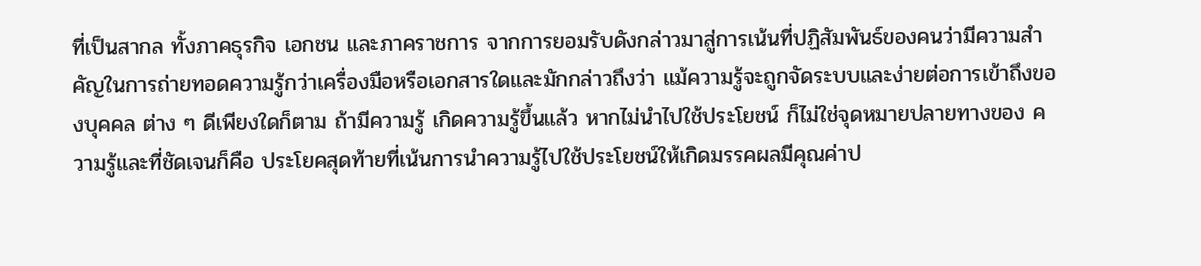ที่เป็นสากล ทั้งภาคธุรกิจ เอกชน และภาคราชการ จากการยอมรับดังกล่าวมาสู่การเน้นที่ปฏิสัมพันธ์ของคนว่ามีความสำคัญในการถ่ายทอดความรู้กว่าเครื่องมือหรือเอกสารใดและมักกล่าวถึงว่า แม้ความรู้จะถูกจัดระบบและง่ายต่อการเข้าถึงของบุคคล ต่าง ๆ ดีเพียงใดก็ตาม ถ้ามีความรู้ เกิดความรู้ขึ้นแล้ว หากไม่นำไปใช้ประโยชน์ ก็ไม่ใช่จุดหมายปลายทางของ ความรู้และที่ชัดเจนก็คือ ประโยคสุดท้ายที่เน้นการนำความรู้ไปใช้ประโยชน์ให้เกิดมรรคผลมีคุณค่าป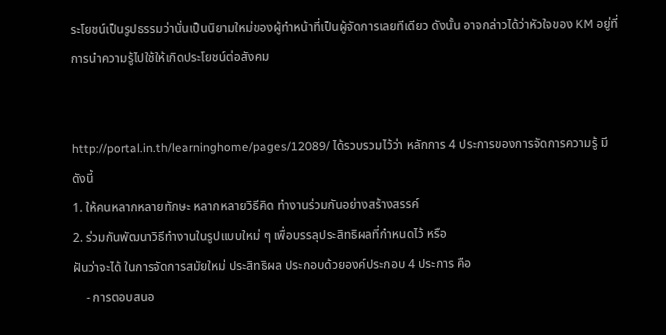ระโยชน์เป็นรูปธรรมว่านั่นเป็นนิยามใหม่ของผู้ทำหน้าที่เป็นผู้จัดการเลยทีเดียว ดังนั้น อาจกล่าวได้ว่าหัวใจของ KM อยู่ที่การนำความรู้ไปใช้ให้เกิดประโยชน์ต่อสังคม


http://portal.in.th/learninghome/pages/12089/ ได้รวบรวมไว้ว่า หลักการ 4 ประการของการจัดการความรู้ มีดังนี้
1. ให้คนหลากหลายทักษะ หลากหลายวิธีคิด ทำงานร่วมกันอย่างสร้างสรรค์
2. ร่วมกันพัฒนาวิธีทำงานในรูปแบบใหม่ ๆ เพื่อบรรลุประสิทธิผลที่กำหนดไว้ หรือ
ฝันว่าจะได้ ในการจัดการสมัยใหม่ ประสิทธิผล ประกอบด้วยองค์ประกอบ 4 ประการ คือ
    - การตอบสนอ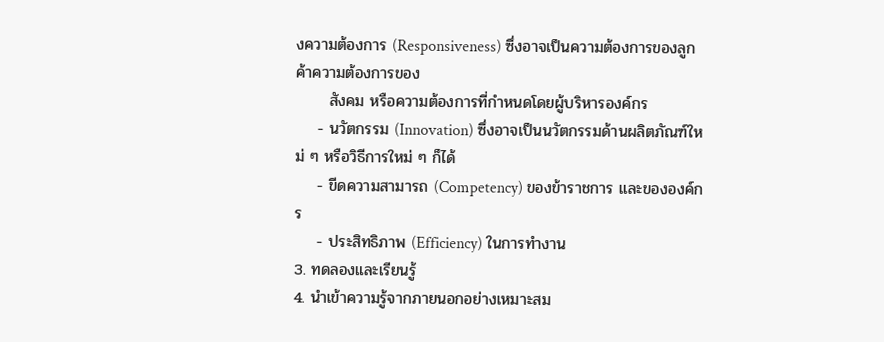งความต้องการ (Responsiveness) ซึ่งอาจเป็นความต้องการของลูกค้าความต้องการของ
      สังคม หรือความต้องการที่กำหนดโดยผู้บริหารองค์กร
    - นวัตกรรม (Innovation) ซึ่งอาจเป็นนวัตกรรมด้านผลิตภัณฑ์ใหม่ ๆ หรือวิธีการใหม่ ๆ ก็ได้
    - ขีดความสามารถ (Competency) ของข้าราชการ และขององค์กร
    - ประสิทธิภาพ (Efficiency) ในการทำงาน
3. ทดลองและเรียนรู้
4. นำเข้าความรู้จากภายนอกอย่างเหมาะสม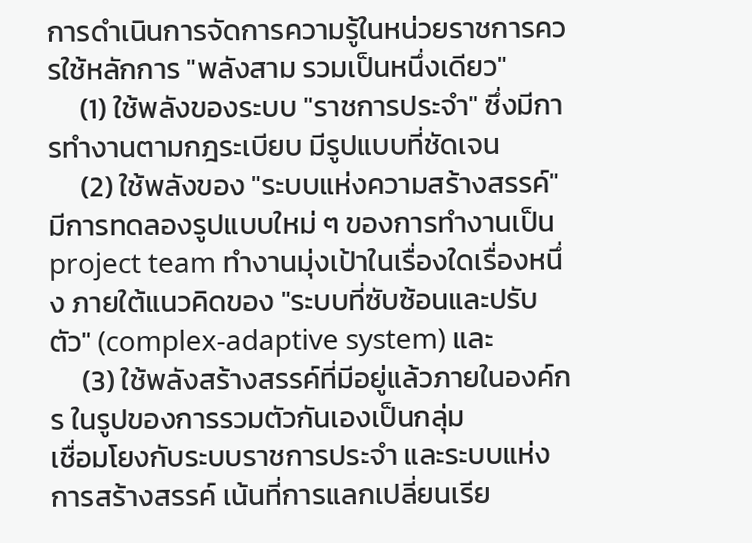การดำเนินการจัดการความรู้ในหน่วยราชการควรใช้หลักการ "พลังสาม รวมเป็นหนึ่งเดียว"
     (1) ใช้พลังของระบบ "ราชการประจำ" ซึ่งมีการทำงานตามกฎระเบียบ มีรูปแบบที่ชัดเจน
     (2) ใช้พลังของ "ระบบแห่งความสร้างสรรค์" มีการทดลองรูปแบบใหม่ ๆ ของการทำงานเป็น project team ทำงานมุ่งเป้าในเรื่องใดเรื่องหนึ่ง ภายใต้แนวคิดของ "ระบบที่ซับซ้อนและปรับตัว" (complex-adaptive system) และ
     (3) ใช้พลังสร้างสรรค์ที่มีอยู่แล้วภายในองค์กร ในรูปของการรวมตัวกันเองเป็นกลุ่ม
เชื่อมโยงกับระบบราชการประจำ และระบบแห่งการสร้างสรรค์ เน้นที่การแลกเปลี่ยนเรีย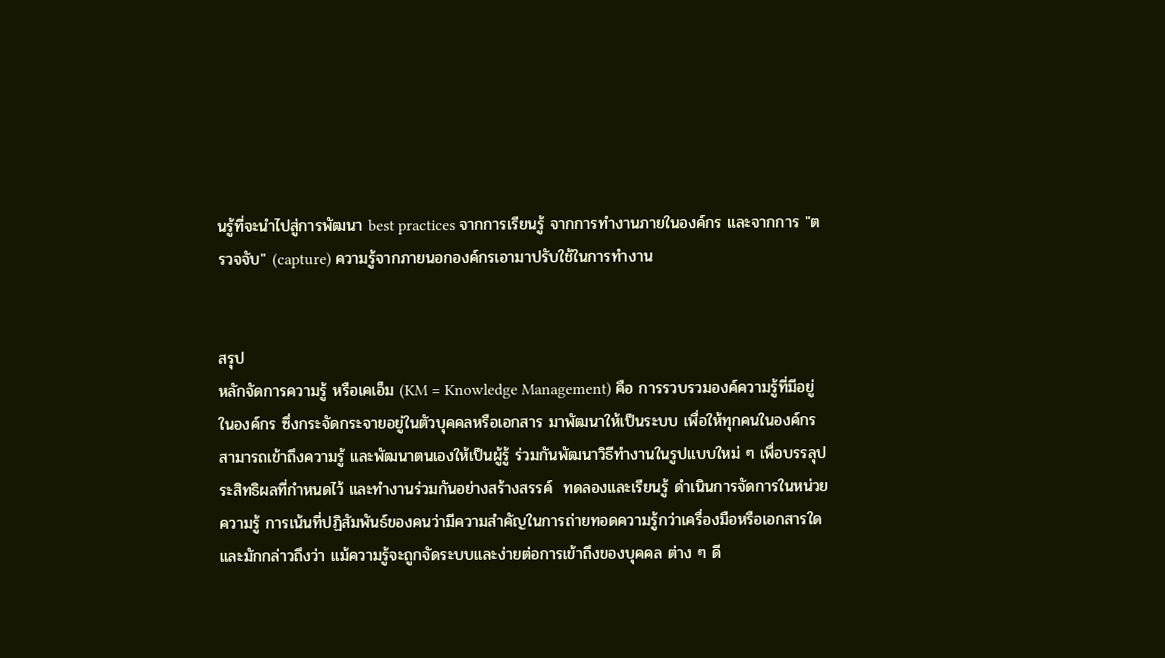นรู้ที่จะนำไปสู่การพัฒนา best practices จากการเรียนรู้ จากการทำงานภายในองค์กร และจากการ "ตรวจจับ" (capture) ความรู้จากภายนอกองค์กรเอามาปรับใช้ในการทำงาน


สรุป
หลักจัดการความรู้ หรือเคเอ็ม (KM = Knowledge Management) คือ การรวบรวมองค์ความรู้ที่มีอยู่ในองค์กร ซึ่งกระจัดกระจายอยู่ในตัวบุคคลหรือเอกสาร มาพัฒนาให้เป็นระบบ เพื่อให้ทุกคนในองค์กรสามารถเข้าถึงความรู้ และพัฒนาตนเองให้เป็นผู้รู้ ร่วมกันพัฒนาวิธีทำงานในรูปแบบใหม่ ๆ เพื่อบรรลุประสิทธิผลที่กำหนดไว้ และทำงานร่วมกันอย่างสร้างสรรค์  ทดลองและเรียนรู้ ดำเนินการจัดการในหน่วยความรู้ การเน้นที่ปฏิสัมพันธ์ของคนว่ามีความสำคัญในการถ่ายทอดความรู้กว่าเครื่องมือหรือเอกสารใดและมักกล่าวถึงว่า แม้ความรู้จะถูกจัดระบบและง่ายต่อการเข้าถึงของบุคคล ต่าง ๆ ดี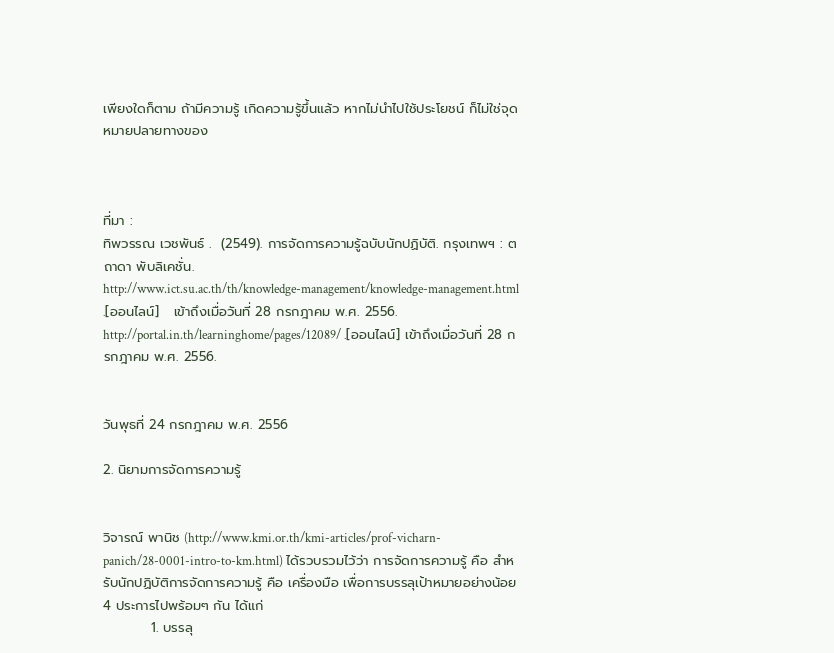เพียงใดก็ตาม ถ้ามีความรู้ เกิดความรู้ขึ้นแล้ว หากไม่นำไปใช้ประโยชน์ ก็ไม่ใช่จุดหมายปลายทางของ



ที่มา :
ทิพวรรณ เวชพันธ์ .  (2549). การจัดการความรู้ฉบับนักปฏิบัติ. กรุงเทพฯ : ตถาดา พับลิเคชั่น.
http://www.ict.su.ac.th/th/knowledge-management/knowledge-management.html .[ออนไลน์]   เข้าถึงเมื่อวันที่ 28 กรกฎาคม พ.ศ. 2556.
http://portal.in.th/learninghome/pages/12089/ .[ออนไลน์] เข้าถึงเมื่อวันที่ 28 กรกฎาคม พ.ศ. 2556.


วันพุธที่ 24 กรกฎาคม พ.ศ. 2556

2. นิยามการจัดการความรู้


วิจารณ์ พานิช (http://www.kmi.or.th/kmi-articles/prof-vicharn-panich/28-0001-intro-to-km.html) ได้รวบรวมไว้ว่า การจัดการความรู้ คือ สำหรับนักปฏิบัติการจัดการความรู้ คือ เครื่องมือ เพื่อการบรรลุเป้าหมายอย่างน้อย 4 ประการไปพร้อมๆ กัน ได้แก่
          1. บรรลุ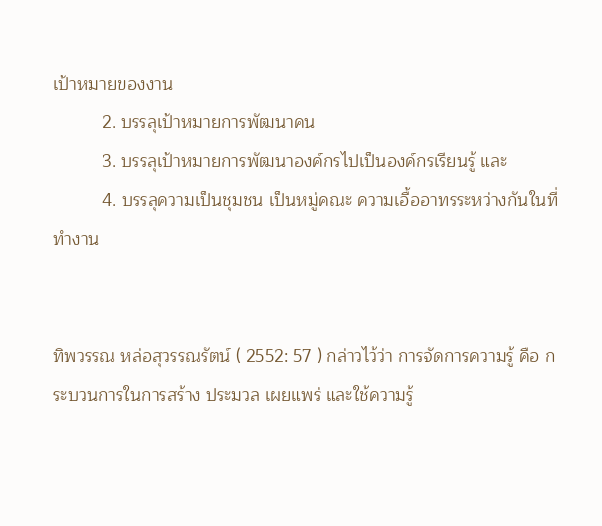เป้าหมายของงาน
          2. บรรลุเป้าหมายการพัฒนาคน
          3. บรรลุเป้าหมายการพัฒนาองค์กรไปเป็นองค์กรเรียนรู้ และ
          4. บรรลุความเป็นชุมชน เป็นหมู่คณะ ความเอื้ออาทรระหว่างกันในที่ทำงาน


ทิพวรรณ หล่อสุวรรณรัตน์ ( 2552: 57 ) กล่าวไว้ว่า การจัดการความรู้ คือ กระบวนการในการสร้าง ประมวล เผยแพร่ และใช้ความรู้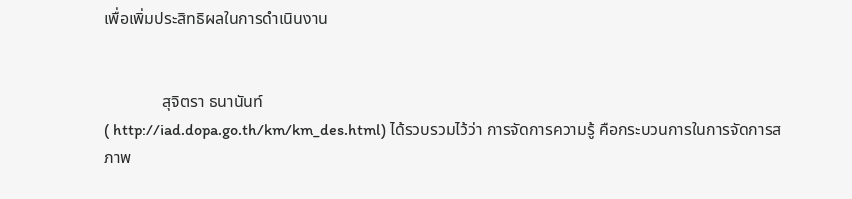เพื่อเพิ่มประสิทธิผลในการดำเนินงาน


              สุจิตรา ธนานันท์
( http://iad.dopa.go.th/km/km_des.html) ได้รวบรวมไว้ว่า การจัดการความรู้ คือกระบวนการในการจัดการสภาพ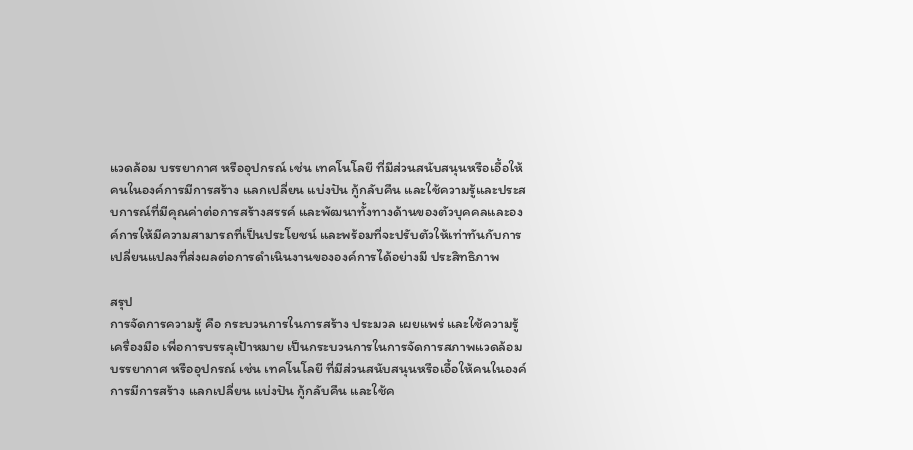แวดล้อม บรรยากาศ หรืออุปกรณ์ เช่น เทคโนโลยี ที่มีส่วนสนับสนุนหรือเอื้อให้คนในองค์การมีการสร้าง แลกเปลี่ยน แบ่งปัน กู้กลับคืน และใช้ความรู้และประสบการณ์ที่มีคุณค่าต่อการสร้างสรรค์ และพัฒนาทั้งทางด้านของตัวบุคคลและองค์การให้มีความสามารถที่เป็นประโยชน์ และพร้อมที่จะปรับตัวให้เท่าทันกับการเปลี่ยนแปลงที่ส่งผลต่อการดำเนินงานขององค์การได้อย่างมี ประสิทธิภาพ

สรุป
การจัดการความรู้ คือ กระบวนการในการสร้าง ประมวล เผยแพร่ และใช้ความรู้ เครื่องมือ เพื่อการบรรลุเป้าหมาย เป็นกระบวนการในการจัดการสภาพแวดล้อม บรรยากาศ หรืออุปกรณ์ เช่น เทคโนโลยี ที่มีส่วนสนับสนุนหรือเอื้อให้คนในองค์การมีการสร้าง แลกเปลี่ยน แบ่งปัน กู้กลับคืน และใช้ค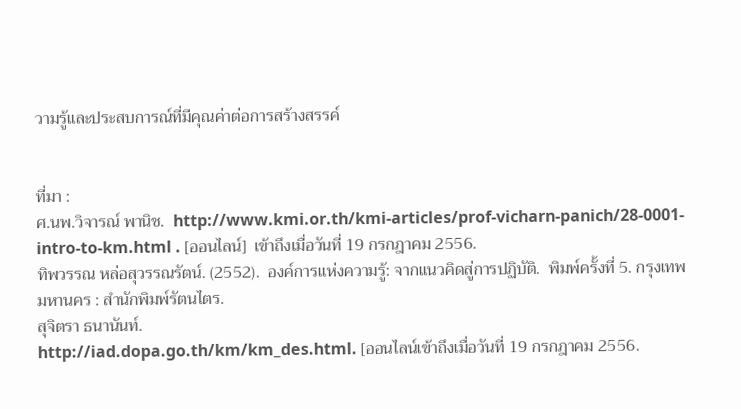วามรู้และประสบการณ์ที่มีคุณค่าต่อการสร้างสรรค์


ที่มา :
ศ.นพ.วิจารณ์ พานิช.  http://www.kmi.or.th/kmi-articles/prof-vicharn-panich/28-0001-intro-to-km.html . [ออนไลน์]  เข้าถึงเมื่อวันที่ 19 กรกฎาคม 2556.
ทิพวรรณ หล่อสุวรรณรัตน์. (2552).  องค์การแห่งความรู้: จากแนวคิดสู่การปฏิบัติ.  พิมพ์ครั้งที่ 5. กรุงเทพมหานคร : สำนักพิมพ์รัตนไตร.
สุจิตรา ธนานันท์.
http://iad.dopa.go.th/km/km_des.html. [ออนไลน์เข้าถึงเมื่อวันที่ 19 กรกฎาคม 2556.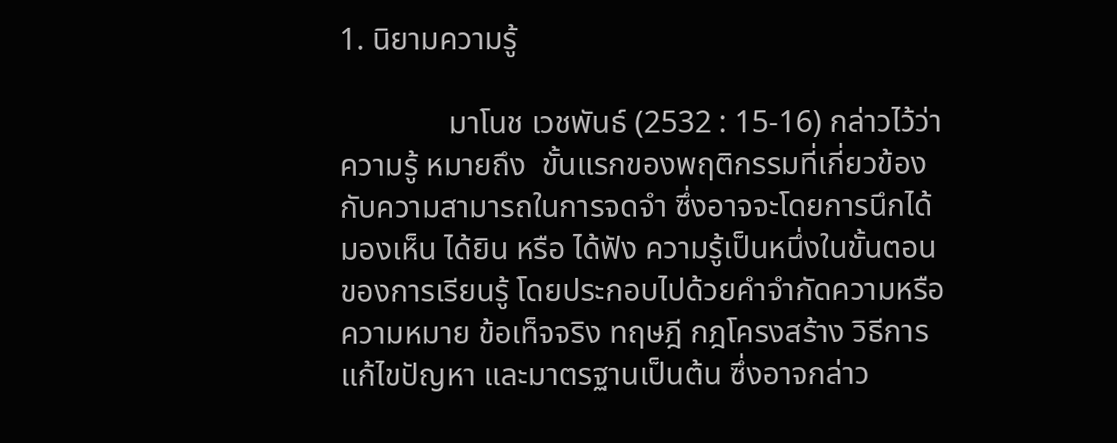1. นิยามความรู้

              มาโนช เวชพันธ์ (2532 : 15-16) กล่าวไว้ว่า ความรู้ หมายถึง  ขั้นแรกของพฤติกรรมที่เกี่ยวข้องกับความสามารถในการจดจำ ซึ่งอาจจะโดยการนึกได้ มองเห็น ได้ยิน หรือ ได้ฟัง ความรู้เป็นหนึ่งในขั้นตอนของการเรียนรู้ โดยประกอบไปด้วยคำจำกัดความหรือความหมาย ข้อเท็จจริง ทฤษฎี กฎโครงสร้าง วิธีการแก้ไขปัญหา และมาตรฐานเป็นต้น ซึ่งอาจกล่าว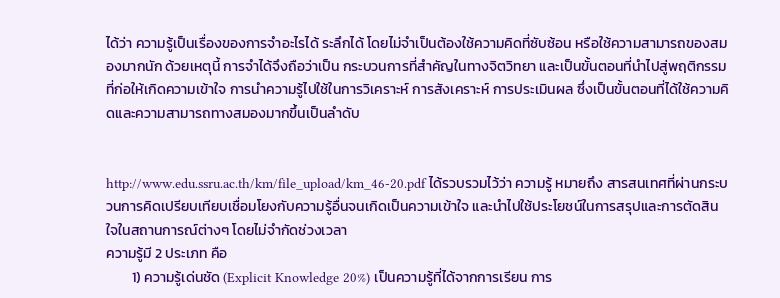ได้ว่า ความรู้เป็นเรื่องของการจำอะไรได้ ระลึกได้ โดยไม่จำเป็นต้องใช้ความคิดที่ซับซ้อน หรือใช้ความสามารถของสมองมากนัก ด้วยเหตุนี้ การจำได้จึงถือว่าเป็น กระบวนการที่สำคัญในทางจิตวิทยา และเป็นขั้นตอนที่นำไปสู่พฤติกรรมที่ก่อให้เกิดความเข้าใจ การนำความรู้ไปใช้ในการวิเคราะห์ การสังเคราะห์ การประเมินผล ซึ่งเป็นขั้นตอนที่ได้ใช้ความคิดและความสามารถทางสมองมากขึ้นเป็นลำดับ


http://www.edu.ssru.ac.th/km/file_upload/km_46-20.pdf ได้รวบรวมไว้ว่า ความรู้ หมายถึง สารสนเทศที่ผ่านกระบวนการคิดเปรียบเทียบเชื่อมโยงกับความรู้อื่นจนเกิดเป็นความเข้าใจ และนำไปใช้ประโยชน์ในการสรุปและการตัดสินใจในสถานการณ์ต่างๆ โดยไม่จำกัดช่วงเวลา
ความรู้มี 2 ประเภท คือ
        1) ความรู้เด่นชัด (Explicit Knowledge 20%) เป็นความรู้ที่ได้จากการเรียน การ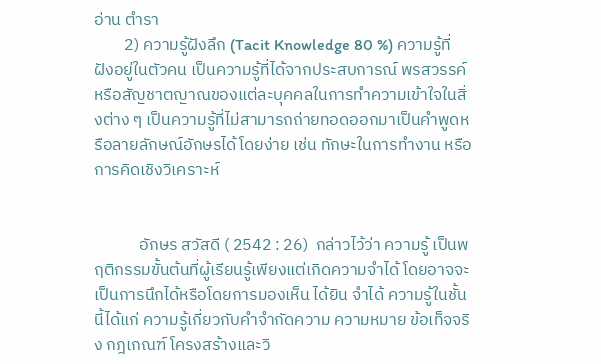อ่าน ตำรา
        2) ความรู้ฝังลึก (Tacit Knowledge 80 %) ความรู้ที่ฝังอยู่ในตัวคน เป็นความรู้ที่ได้จากประสบการณ์ พรสวรรค์ หรือสัญชาตญาณของแต่ละบุคคลในการทำความเข้าใจในสิ่งต่าง ๆ เป็นความรู้ที่ไม่สามารถถ่ายทอดออกมาเป็นคำพูดหรือลายลักษณ์อักษรได้โดยง่าย เช่น ทักษะในการทำงาน หรือการคิดเชิงวิเคราะห์


            อักษร สวัสดี ( 2542 : 26)  กล่าวไว้ว่า ความรู้ เป็นพฤติกรรมขั้นต้นที่ผู้เรียนรู้เพียงแต่เกิดความจำได้ โดยอาจจะเป็นการนึกได้หรือโดยการมองเห็น ได้ยิน จำได้ ความรู้ในชั้นนี้ได้แก่ ความรู้เกี่ยวกับคำจำกัดความ ความหมาย ข้อเท็จจริง กฎเกณฑ์ โครงสร้างและวิ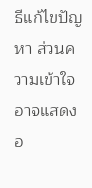ธีแก้ไขปัญหา ส่วนความเข้าใจอาจแสดงอ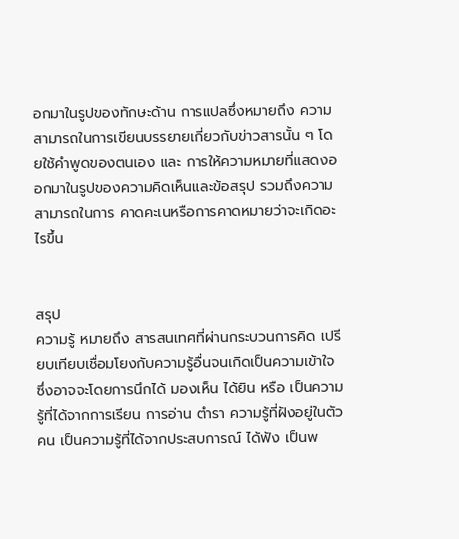อกมาในรูปของทักษะด้าน การแปลซึ่งหมายถึง ความสามารถในการเขียนบรรยายเกี่ยวกับข่าวสารนั้น ๆ โดยใช้คำพูดของตนเอง และ การให้ความหมายที่แสดงออกมาในรูปของความคิดเห็นและข้อสรุป รวมถึงความสามารถในการ คาดคะเนหรือการคาดหมายว่าจะเกิดอะไรขึ้น


สรุป
ความรู้ หมายถึง สารสนเทศที่ผ่านกระบวนการคิด เปรียบเทียบเชื่อมโยงกับความรู้อื่นจนเกิดเป็นความเข้าใจ ซึ่งอาจจะโดยการนึกได้ มองเห็น ได้ยิน หรือ เป็นความรู้ที่ได้จากการเรียน การอ่าน ตำรา ความรู้ที่ฝังอยู่ในตัวคน เป็นความรู้ที่ได้จากประสบการณ์ ได้ฟัง เป็นพ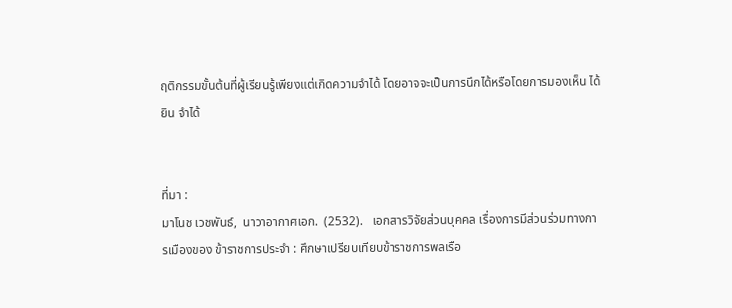ฤติกรรมขั้นต้นที่ผู้เรียนรู้เพียงแต่เกิดความจำได้ โดยอาจจะเป็นการนึกได้หรือโดยการมองเห็น ได้ยิน จำได้


ที่มา :
มาโนช เวชพันธ์,  นาวาอากาศเอก.  (2532).   เอกสารวิจัยส่วนบุคคล เรื่องการมีส่วนร่วมทางการเมืองของ ข้าราชการประจำ : ศึกษาเปรียบเทียบข้าราชการพลเรือ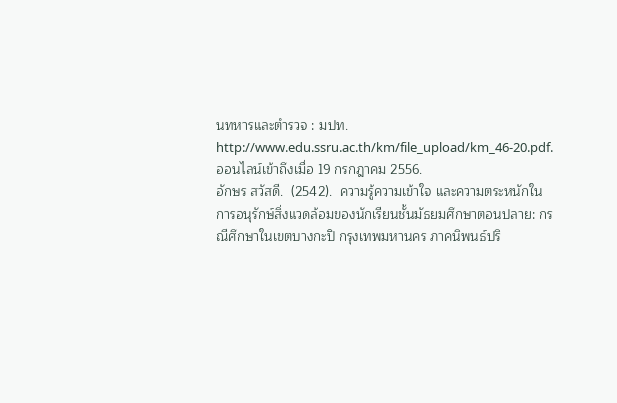นทหารและตำรวจ : มปท.
http://www.edu.ssru.ac.th/km/file_upload/km_46-20.pdf. ออนไลน์เข้าถึงเมื่อ 19 กรกฎาคม 2556.
อักษร สวัสดี.  (2542).  ความรู้ความเข้าใจ และความตระหนักในการอนุรักษ์สิ่งแวดล้อมของนักเรียนชั้นมัธยมศึกษาตอนปลาย: กรณีศึกษาในเขตบางกะปิ กรุงเทพมหานคร ภาคนิพนธ์ปริ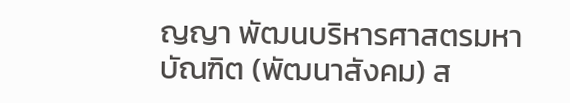ญญา พัฒนบริหารศาสตรมหาบัณฑิต (พัฒนาสังคม) ส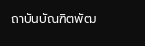ถาบันบัณฑิตพัฒ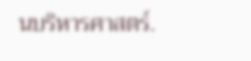นบริหารศาสตร์.